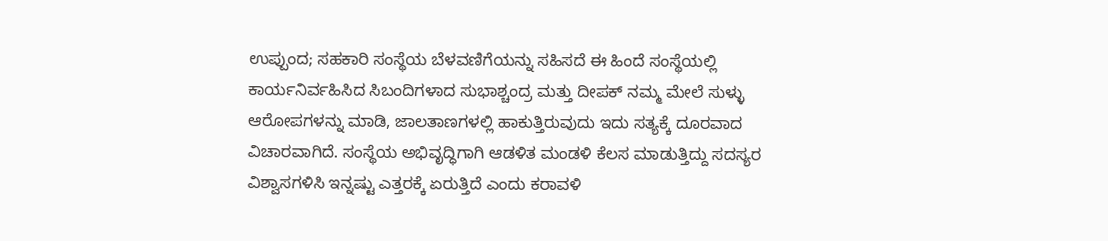ಉಪ್ಪುಂದ; ಸಹಕಾರಿ ಸಂಸ್ಥೆಯ ಬೆಳವಣಿಗೆಯನ್ನು ಸಹಿಸದೆ ಈ ಹಿಂದೆ ಸಂಸ್ಥೆಯಲ್ಲಿ ಕಾರ್ಯನಿರ್ವಹಿಸಿದ ಸಿಬಂದಿಗಳಾದ ಸುಭಾಶ್ಚಂದ್ರ ಮತ್ತು ದೀಪಕ್ ನಮ್ಮ ಮೇಲೆ ಸುಳ್ಳು ಆರೋಪಗಳನ್ನು ಮಾಡಿ, ಜಾಲತಾಣಗಳಲ್ಲಿ ಹಾಕುತ್ತಿರುವುದು ಇದು ಸತ್ಯಕ್ಕೆ ದೂರವಾದ ವಿಚಾರವಾಗಿದೆ. ಸಂಸ್ಥೆಯ ಅಭಿವೃದ್ಧಿಗಾಗಿ ಆಡಳಿತ ಮಂಡಳಿ ಕೆಲಸ ಮಾಡುತ್ತಿದ್ದು ಸದಸ್ಯರ ವಿಶ್ವಾಸಗಳಿಸಿ ಇನ್ನಷ್ಟು ಎತ್ತರಕ್ಕೆ ಏರುತ್ತಿದೆ ಎಂದು ಕರಾವಳಿ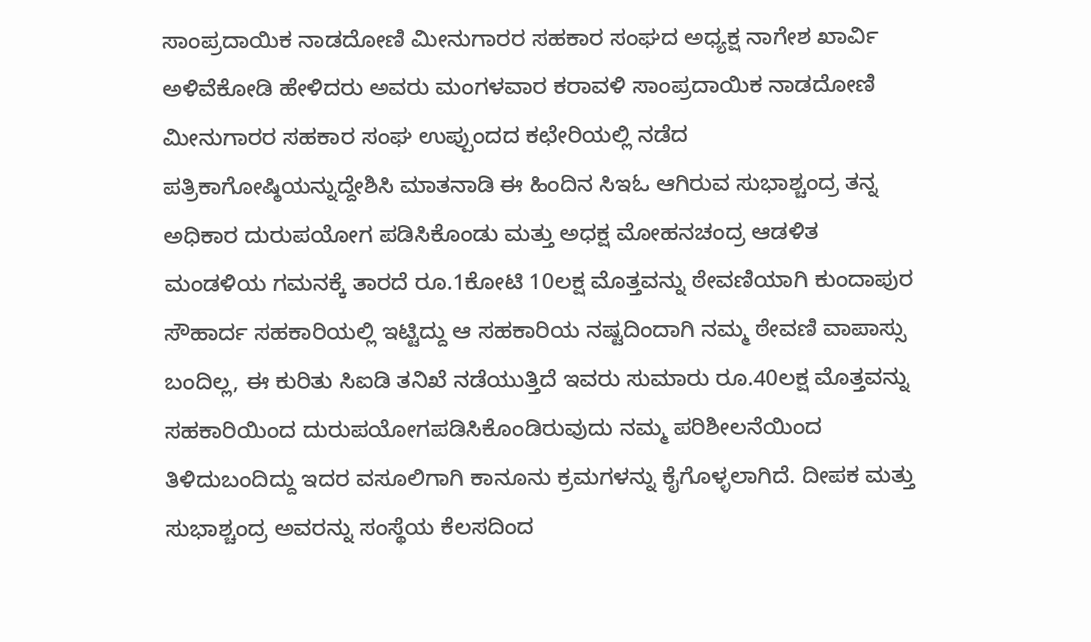ಸಾಂಪ್ರದಾಯಿಕ ನಾಡದೋಣಿ ಮೀನುಗಾರರ ಸಹಕಾರ ಸಂಘದ ಅಧ್ಯಕ್ಷ ನಾಗೇಶ ಖಾರ್ವಿ ಅಳಿವೆಕೋಡಿ ಹೇಳಿದರು ಅವರು ಮಂಗಳವಾರ ಕರಾವಳಿ ಸಾಂಪ್ರದಾಯಿಕ ನಾಡದೋಣಿ ಮೀನುಗಾರರ ಸಹಕಾರ ಸಂಘ ಉಪ್ಪುಂದದ ಕಛೇರಿಯಲ್ಲಿ ನಡೆದ ಪತ್ರಿಕಾಗೋಷ್ಠಿಯನ್ನುದ್ದೇಶಿಸಿ ಮಾತನಾಡಿ ಈ ಹಿಂದಿನ ಸಿಇಓ ಆಗಿರುವ ಸುಭಾಶ್ಚಂದ್ರ ತನ್ನ ಅಧಿಕಾರ ದುರುಪಯೋಗ ಪಡಿಸಿಕೊಂಡು ಮತ್ತು ಅಧಕ್ಷ ಮೋಹನಚಂದ್ರ ಆಡಳಿತ ಮಂಡಳಿಯ ಗಮನಕ್ಕೆ ತಾರದೆ ರೂ.1ಕೋಟಿ 10ಲಕ್ಷ ಮೊತ್ತವನ್ನು ಠೇವಣಿಯಾಗಿ ಕುಂದಾಪುರ ಸೌಹಾರ್ದ ಸಹಕಾರಿಯಲ್ಲಿ ಇಟ್ಟಿದ್ದು ಆ ಸಹಕಾರಿಯ ನಷ್ಟದಿಂದಾಗಿ ನಮ್ಮ ಠೇವಣಿ ವಾಪಾಸ್ಸು ಬಂದಿಲ್ಲ, ಈ ಕುರಿತು ಸಿಐಡಿ ತನಿಖೆ ನಡೆಯುತ್ತಿದೆ ಇವರು ಸುಮಾರು ರೂ.40ಲಕ್ಷ ಮೊತ್ತವನ್ನು ಸಹಕಾರಿಯಿಂದ ದುರುಪಯೋಗಪಡಿಸಿಕೊಂಡಿರುವುದು ನಮ್ಮ ಪರಿಶೀಲನೆಯಿಂದ ತಿಳಿದುಬಂದಿದ್ದು ಇದರ ವಸೂಲಿಗಾಗಿ ಕಾನೂನು ಕ್ರಮಗಳನ್ನು ಕೈಗೊಳ್ಳಲಾಗಿದೆ. ದೀಪಕ ಮತ್ತು ಸುಭಾಶ್ಚಂದ್ರ ಅವರನ್ನು ಸಂಸ್ಥೆಯ ಕೆಲಸದಿಂದ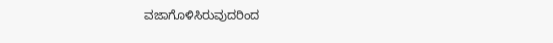ವಜಾಗೊಳಿಸಿರುವುದರಿಂದ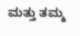ಮತ್ತು ತಮ್ಮ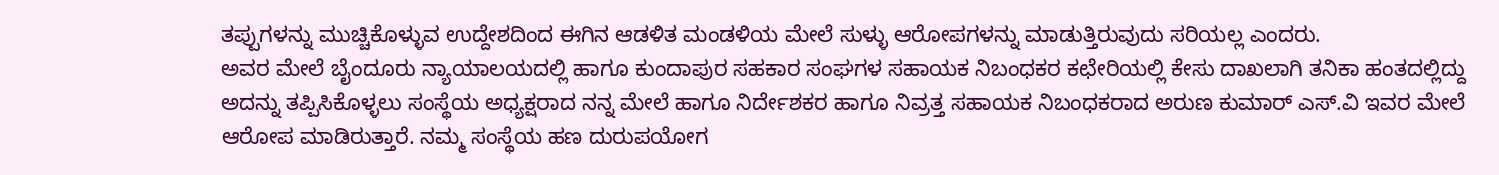ತಪ್ಪುಗಳನ್ನು ಮುಚ್ಚಿಕೊಳ್ಳುವ ಉದ್ದೇಶದಿಂದ ಈಗಿನ ಆಡಳಿತ ಮಂಡಳಿಯ ಮೇಲೆ ಸುಳ್ಳು ಆರೋಪಗಳನ್ನು ಮಾಡುತ್ತಿರುವುದು ಸರಿಯಲ್ಲ ಎಂದರು.
ಅವರ ಮೇಲೆ ಬೈಂದೂರು ನ್ಯಾಯಾಲಯದಲ್ಲಿ ಹಾಗೂ ಕುಂದಾಪುರ ಸಹಕಾರ ಸಂಘಗಳ ಸಹಾಯಕ ನಿಬಂಧಕರ ಕಛೇರಿಯಲ್ಲಿ ಕೇಸು ದಾಖಲಾಗಿ ತನಿಕಾ ಹಂತದಲ್ಲಿದ್ದು ಅದನ್ನು ತಪ್ಪಿಸಿಕೊಳ್ಳಲು ಸಂಸ್ಥೆಯ ಅಧ್ಯಕ್ಷರಾದ ನನ್ನ ಮೇಲೆ ಹಾಗೂ ನಿರ್ದೇಶಕರ ಹಾಗೂ ನಿವ್ರತ್ತ ಸಹಾಯಕ ನಿಬಂಧಕರಾದ ಅರುಣ ಕುಮಾರ್ ಎಸ್.ವಿ ಇವರ ಮೇಲೆ ಆರೋಪ ಮಾಡಿರುತ್ತಾರೆ. ನಮ್ಮ ಸಂಸ್ಥೆಯ ಹಣ ದುರುಪಯೋಗ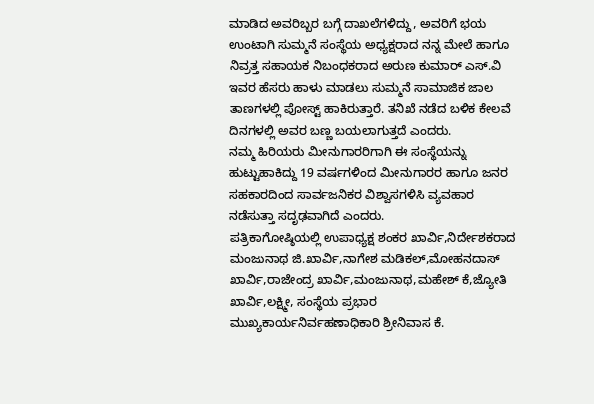ಮಾಡಿದ ಅವರಿಬ್ಬರ ಬಗ್ಗೆ ದಾಖಲೆಗಳಿದ್ದು, ಅವರಿಗೆ ಭಯ ಉಂಟಾಗಿ ಸುಮ್ಮನೆ ಸಂಸ್ಥೆಯ ಅಧ್ಯಕ್ಷರಾದ ನನ್ನ ಮೇಲೆ ಹಾಗೂ ನಿವ್ರತ್ತ ಸಹಾಯಕ ನಿಬಂಧಕರಾದ ಅರುಣ ಕುಮಾರ್ ಎಸ್.ವಿ ಇವರ ಹೆಸರು ಹಾಳು ಮಾಡಲು ಸುಮ್ಮನೆ ಸಾಮಾಜಿಕ ಜಾಲ ತಾಣಗಳಲ್ಲಿ ಪೋಸ್ಟ್ ಹಾಕಿರುತ್ತಾರೆ. ತನಿಖೆ ನಡೆದ ಬಳಿಕ ಕೇಲವೆ ದಿನಗಳಲ್ಲಿ ಅವರ ಬಣ್ಣ ಬಯಲಾಗುತ್ತದೆ ಎಂದರು.
ನಮ್ಮ ಹಿರಿಯರು ಮೀನುಗಾರರಿಗಾಗಿ ಈ ಸಂಸ್ಥೆಯನ್ನು ಹುಟ್ಟುಹಾಕಿದ್ದು 19 ವರ್ಷಗಳಿಂದ ಮೀನುಗಾರರ ಹಾಗೂ ಜನರ ಸಹಕಾರದಿಂದ ಸಾರ್ವಜನಿಕರ ವಿಶ್ವಾಸಗಳಿಸಿ ವ್ಯವಹಾರ ನಡೆಸುತ್ತಾ ಸದೃಢವಾಗಿದೆ ಎಂದರು.
ಪತ್ರಿಕಾಗೋಷ್ಠಿಯಲ್ಲಿ ಉಪಾಧ್ಯಕ್ಷ ಶಂಕರ ಖಾರ್ವಿ,ನಿರ್ದೇಶಕರಾದ ಮಂಜುನಾಥ ಜಿ.ಖಾರ್ವಿ,ನಾಗೇಶ ಮಡಿಕಲ್,ಮೋಹನದಾಸ್ ಖಾರ್ವಿ,ರಾಜೇಂದ್ರ ಖಾರ್ವಿ,ಮಂಜುನಾಥ,ಮಹೇಶ್ ಕೆ,ಜ್ಯೋತಿ ಖಾರ್ವಿ,ಲಕ್ಷ್ಮೀ, ಸಂಸ್ಥೆಯ ಪ್ರಭಾರ ಮುಖ್ಯಕಾರ್ಯನಿರ್ವಹಣಾಧಿಕಾರಿ ಶ್ರೀನಿವಾಸ ಕೆ.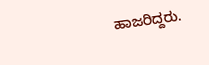ಹಾಜರಿದ್ದರು.